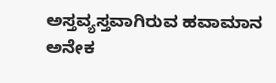ಅಸ್ತವ್ಯಸ್ತವಾಗಿರುವ ಹವಾಮಾನ
ಅನೇಕ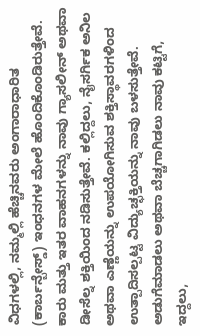ವಿಧಗಳಲ್ಲಿ, ನಮ್ಮಲ್ಲಿ ಹೆಚ್ಚಿನವರು ಅಂಗಾರಾಧಾರಿತ (ಕಾರ್ಬನ್ಬೇಸ್ಡ್) ಇಂಧನಗಳ ಮೇಲೆ ಹೊಂದಿಕೊಂಡಿರುತ್ತೇವೆ. ಕಾರು ಮತ್ತು ಇತರ ವಾಹನಗಳನ್ನು ನಾವು ಗ್ಯಾಸಲೀನ್ ಅಥವಾ ಡೀಸೆಲ್ನ ಶಕ್ತಿಯಿಂದ ನಡಿಸುತ್ತೇವೆ. ಕಲ್ಲಿದ್ದಲು, ನೈಸರ್ಗಿಕ ಅನಿಲ ಅಥವಾ ಎಣ್ಣೆಯನ್ನು ಉಪಯೋಗಿಸುವ ಶಕ್ತಿಸ್ಥಾವರಗಳಿಂದ ಉತ್ಪಾದಿಸಲ್ಪಟ್ಟ ವಿದ್ಯುಚ್ಛಕ್ತಿಯನ್ನು ನಾವು ಬಳಸುತ್ತೇವೆ. ಅಡುಗೆಮಾಡಲು ಅಥವಾ ಬೆಚ್ಚಗಾಗಿಡಲು ನಾವು ಕಟ್ಟಿಗೆ, ಇದ್ದಲು,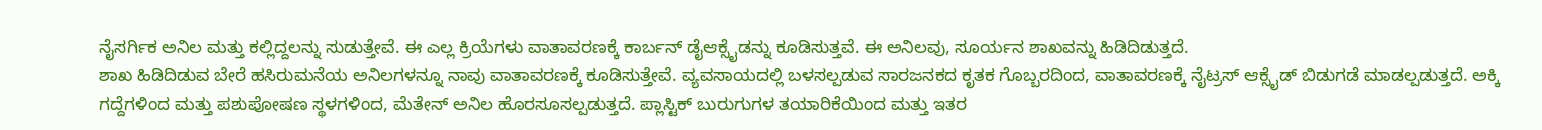ನೈಸರ್ಗಿಕ ಅನಿಲ ಮತ್ತು ಕಲ್ಲಿದ್ದಲನ್ನು ಸುಡುತ್ತೇವೆ. ಈ ಎಲ್ಲ ಕ್ರಿಯೆಗಳು ವಾತಾವರಣಕ್ಕೆ ಕಾರ್ಬನ್ ಡೈಆಕ್ಸೈಡನ್ನು ಕೂಡಿಸುತ್ತವೆ. ಈ ಅನಿಲವು, ಸೂರ್ಯನ ಶಾಖವನ್ನು ಹಿಡಿದಿಡುತ್ತದೆ.
ಶಾಖ ಹಿಡಿದಿಡುವ ಬೇರೆ ಹಸಿರುಮನೆಯ ಅನಿಲಗಳನ್ನೂ ನಾವು ವಾತಾವರಣಕ್ಕೆ ಕೂಡಿಸುತ್ತೇವೆ. ವ್ಯವಸಾಯದಲ್ಲಿ ಬಳಸಲ್ಪಡುವ ಸಾರಜನಕದ ಕೃತಕ ಗೊಬ್ಬರದಿಂದ, ವಾತಾವರಣಕ್ಕೆ ನೈಟ್ರಸ್ ಆಕ್ಸೈಡ್ ಬಿಡುಗಡೆ ಮಾಡಲ್ಪಡುತ್ತದೆ. ಅಕ್ಕಿ ಗದ್ದೆಗಳಿಂದ ಮತ್ತು ಪಶುಪೋಷಣ ಸ್ಥಳಗಳಿಂದ, ಮೆತೇನ್ ಅನಿಲ ಹೊರಸೂಸಲ್ಪಡುತ್ತದೆ. ಪ್ಲಾಸ್ಟಿಕ್ ಬುರುಗುಗಳ ತಯಾರಿಕೆಯಿಂದ ಮತ್ತು ಇತರ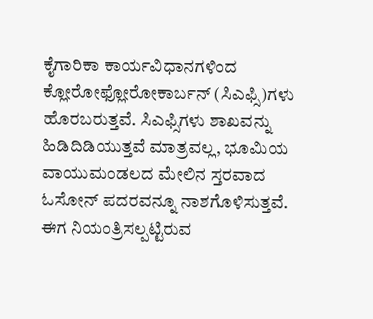ಕೈಗಾರಿಕಾ ಕಾರ್ಯವಿಧಾನಗಳಿಂದ ಕ್ಲೋರೋಫ್ಲೋರೋಕಾರ್ಬನ್ (ಸಿಎಫ್ಸಿ)ಗಳು ಹೊರಬರುತ್ತವೆ. ಸಿಎಫ್ಸಿಗಳು ಶಾಖವನ್ನು ಹಿಡಿದಿಡಿಯುತ್ತವೆ ಮಾತ್ರವಲ್ಲ, ಭೂಮಿಯ ವಾಯುಮಂಡಲದ ಮೇಲಿನ ಸ್ತರವಾದ ಓಸೋನ್ ಪದರವನ್ನೂ ನಾಶಗೊಳಿಸುತ್ತವೆ.
ಈಗ ನಿಯಂತ್ರಿಸಲ್ಪಟ್ಟಿರುವ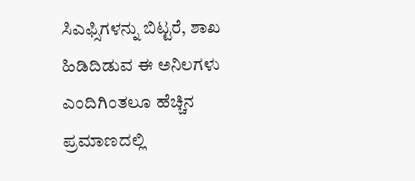ಸಿಎಫ್ಸಿಗಳನ್ನು ಬಿಟ್ಟರೆ, ಶಾಖ ಹಿಡಿದಿಡುವ ಈ ಅನಿಲಗಳು ಎಂದಿಗಿಂತಲೂ ಹೆಚ್ಚಿನ ಪ್ರಮಾಣದಲ್ಲಿ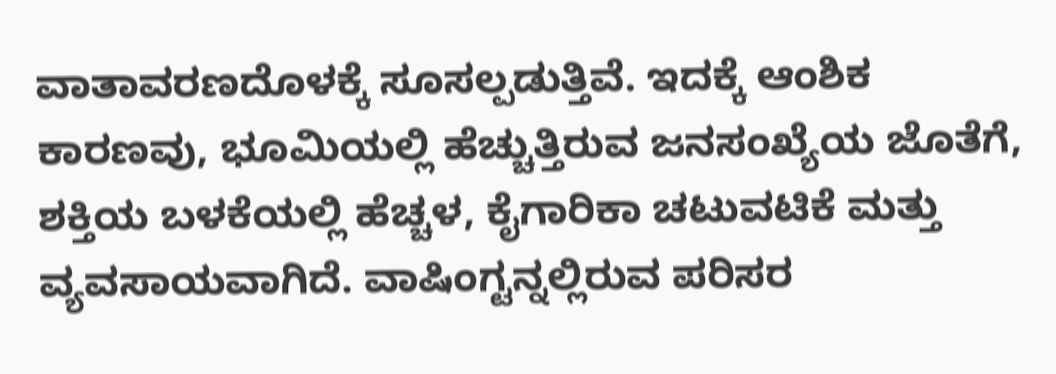ವಾತಾವರಣದೊಳಕ್ಕೆ ಸೂಸಲ್ಪಡುತ್ತಿವೆ. ಇದಕ್ಕೆ ಆಂಶಿಕ ಕಾರಣವು, ಭೂಮಿಯಲ್ಲಿ ಹೆಚ್ಚುತ್ತಿರುವ ಜನಸಂಖ್ಯೆಯ ಜೊತೆಗೆ, ಶಕ್ತಿಯ ಬಳಕೆಯಲ್ಲಿ ಹೆಚ್ಚಳ, ಕೈಗಾರಿಕಾ ಚಟುವಟಿಕೆ ಮತ್ತು ವ್ಯವಸಾಯವಾಗಿದೆ. ವಾಷಿಂಗ್ಟನ್ನಲ್ಲಿರುವ ಪರಿಸರ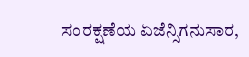ಸಂರಕ್ಷಣೆಯ ಏಜೆನ್ಸಿಗನುಸಾರ,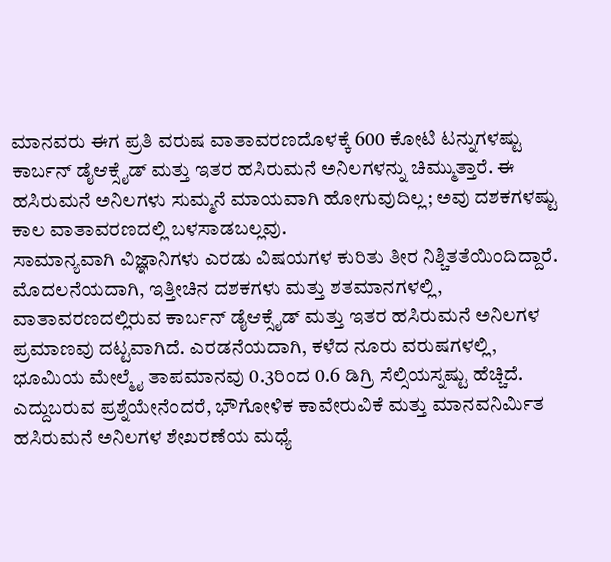ಮಾನವರು ಈಗ ಪ್ರತಿ ವರುಷ ವಾತಾವರಣದೊಳಕ್ಕೆ 600 ಕೋಟಿ ಟನ್ನುಗಳಷ್ಟು ಕಾರ್ಬನ್ ಡೈಆಕ್ಸೈಡ್ ಮತ್ತು ಇತರ ಹಸಿರುಮನೆ ಅನಿಲಗಳನ್ನು ಚಿಮ್ಮುತ್ತಾರೆ. ಈ ಹಸಿರುಮನೆ ಅನಿಲಗಳು ಸುಮ್ಮನೆ ಮಾಯವಾಗಿ ಹೋಗುವುದಿಲ್ಲ; ಅವು ದಶಕಗಳಷ್ಟು ಕಾಲ ವಾತಾವರಣದಲ್ಲಿ ಬಳಸಾಡಬಲ್ಲವು.
ಸಾಮಾನ್ಯವಾಗಿ ವಿಜ್ಞಾನಿಗಳು ಎರಡು ವಿಷಯಗಳ ಕುರಿತು ತೀರ ನಿಶ್ಚಿತತೆಯಿಂದಿದ್ದಾರೆ. ಮೊದಲನೆಯದಾಗಿ, ಇತ್ತೀಚಿನ ದಶಕಗಳು ಮತ್ತು ಶತಮಾನಗಳಲ್ಲಿ, ವಾತಾವರಣದಲ್ಲಿರುವ ಕಾರ್ಬನ್ ಡೈಆಕ್ಸೈಡ್ ಮತ್ತು ಇತರ ಹಸಿರುಮನೆ ಅನಿಲಗಳ ಪ್ರಮಾಣವು ದಟ್ಟವಾಗಿದೆ. ಎರಡನೆಯದಾಗಿ, ಕಳೆದ ನೂರು ವರುಷಗಳಲ್ಲಿ, ಭೂಮಿಯ ಮೇಲ್ಮೈ ತಾಪಮಾನವು 0.3ರಿಂದ 0.6 ಡಿಗ್ರಿ ಸೆಲ್ಸಿಯಸ್ನಷ್ಟು ಹೆಚ್ಚಿದೆ.
ಎದ್ದುಬರುವ ಪ್ರಶ್ನೆಯೇನೆಂದರೆ, ಭೌಗೋಳಿಕ ಕಾವೇರುವಿಕೆ ಮತ್ತು ಮಾನವನಿರ್ಮಿತ ಹಸಿರುಮನೆ ಅನಿಲಗಳ ಶೇಖರಣೆಯ ಮಧ್ಯೆ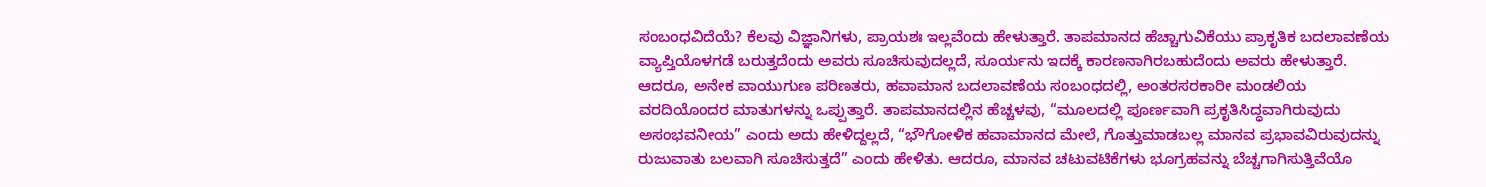ಸಂಬಂಧವಿದೆಯೆ? ಕೆಲವು ವಿಜ್ಞಾನಿಗಳು, ಪ್ರಾಯಶಃ ಇಲ್ಲವೆಂದು ಹೇಳುತ್ತಾರೆ. ತಾಪಮಾನದ ಹೆಚ್ಚಾಗುವಿಕೆಯು ಪ್ರಾಕೃತಿಕ ಬದಲಾವಣೆಯ ವ್ಯಾಪ್ತಿಯೊಳಗಡೆ ಬರುತ್ತದೆಂದು ಅವರು ಸೂಚಿಸುವುದಲ್ಲದೆ, ಸೂರ್ಯನು ಇದಕ್ಕೆ ಕಾರಣನಾಗಿರಬಹುದೆಂದು ಅವರು ಹೇಳುತ್ತಾರೆ. ಆದರೂ, ಅನೇಕ ವಾಯುಗುಣ ಪರಿಣತರು, ಹವಾಮಾನ ಬದಲಾವಣೆಯ ಸಂಬಂಧದಲ್ಲಿ, ಅಂತರಸರಕಾರೀ ಮಂಡಲಿಯ ವರದಿಯೊಂದರ ಮಾತುಗಳನ್ನು ಒಪ್ಪುತ್ತಾರೆ. ತಾಪಮಾನದಲ್ಲಿನ ಹೆಚ್ಚಳವು, “ಮೂಲದಲ್ಲಿ ಪೂರ್ಣವಾಗಿ ಪ್ರಕೃತಿಸಿದ್ಧವಾಗಿರುವುದು ಅಸಂಭವನೀಯ” ಎಂದು ಅದು ಹೇಳಿದ್ದಲ್ಲದೆ, “ಭೌಗೋಳಿಕ ಹವಾಮಾನದ ಮೇಲೆ, ಗೊತ್ತುಮಾಡಬಲ್ಲ ಮಾನವ ಪ್ರಭಾವವಿರುವುದನ್ನು ರುಜುವಾತು ಬಲವಾಗಿ ಸೂಚಿಸುತ್ತದೆ” ಎಂದು ಹೇಳಿತು. ಆದರೂ, ಮಾನವ ಚಟುವಟಿಕೆಗಳು ಭೂಗ್ರಹವನ್ನು ಬೆಚ್ಚಗಾಗಿಸುತ್ತಿವೆಯೊ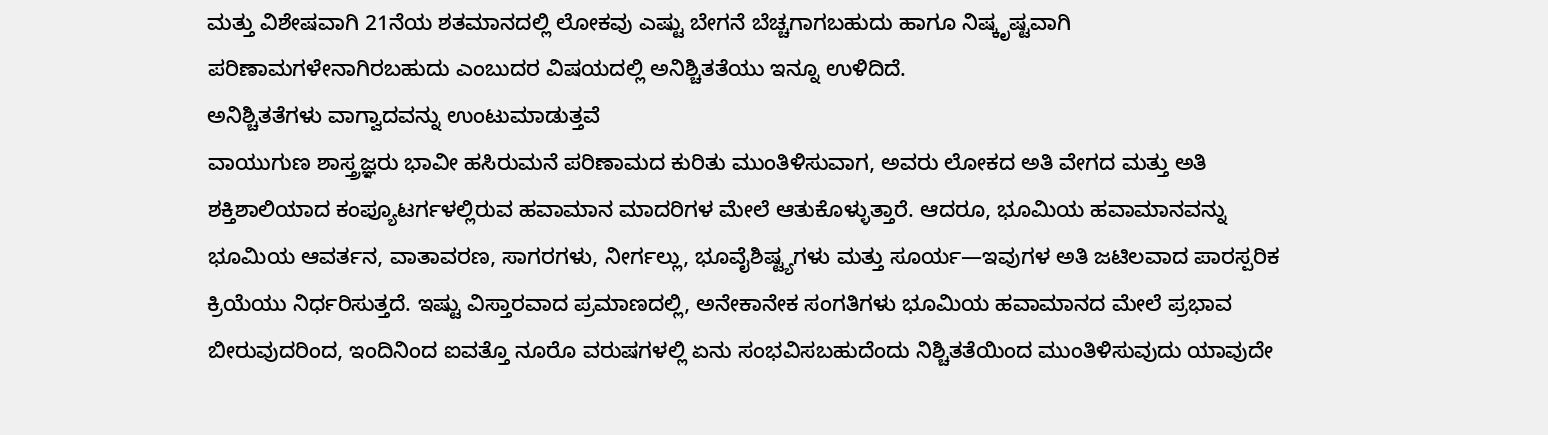ಮತ್ತು ವಿಶೇಷವಾಗಿ 21ನೆಯ ಶತಮಾನದಲ್ಲಿ ಲೋಕವು ಎಷ್ಟು ಬೇಗನೆ ಬೆಚ್ಚಗಾಗಬಹುದು ಹಾಗೂ ನಿಷ್ಕೃಷ್ಟವಾಗಿ ಪರಿಣಾಮಗಳೇನಾಗಿರಬಹುದು ಎಂಬುದರ ವಿಷಯದಲ್ಲಿ ಅನಿಶ್ಚಿತತೆಯು ಇನ್ನೂ ಉಳಿದಿದೆ.
ಅನಿಶ್ಚಿತತೆಗಳು ವಾಗ್ವಾದವನ್ನು ಉಂಟುಮಾಡುತ್ತವೆ
ವಾಯುಗುಣ ಶಾಸ್ತ್ರಜ್ಞರು ಭಾವೀ ಹಸಿರುಮನೆ ಪರಿಣಾಮದ ಕುರಿತು ಮುಂತಿಳಿಸುವಾಗ, ಅವರು ಲೋಕದ ಅತಿ ವೇಗದ ಮತ್ತು ಅತಿ ಶಕ್ತಿಶಾಲಿಯಾದ ಕಂಪ್ಯೂಟರ್ಗಳಲ್ಲಿರುವ ಹವಾಮಾನ ಮಾದರಿಗಳ ಮೇಲೆ ಆತುಕೊಳ್ಳುತ್ತಾರೆ. ಆದರೂ, ಭೂಮಿಯ ಹವಾಮಾನವನ್ನು ಭೂಮಿಯ ಆವರ್ತನ, ವಾತಾವರಣ, ಸಾಗರಗಳು, ನೀರ್ಗಲ್ಲು, ಭೂವೈಶಿಷ್ಟ್ಯಗಳು ಮತ್ತು ಸೂರ್ಯ—ಇವುಗಳ ಅತಿ ಜಟಿಲವಾದ ಪಾರಸ್ಪರಿಕ ಕ್ರಿಯೆಯು ನಿರ್ಧರಿಸುತ್ತದೆ. ಇಷ್ಟು ವಿಸ್ತಾರವಾದ ಪ್ರಮಾಣದಲ್ಲಿ, ಅನೇಕಾನೇಕ ಸಂಗತಿಗಳು ಭೂಮಿಯ ಹವಾಮಾನದ ಮೇಲೆ ಪ್ರಭಾವ ಬೀರುವುದರಿಂದ, ಇಂದಿನಿಂದ ಐವತ್ತೊ ನೂರೊ ವರುಷಗಳಲ್ಲಿ ಏನು ಸಂಭವಿಸಬಹುದೆಂದು ನಿಶ್ಚಿತತೆಯಿಂದ ಮುಂತಿಳಿಸುವುದು ಯಾವುದೇ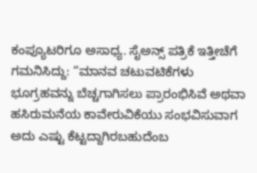ಕಂಪ್ಯೂಟರಿಗೂ ಅಸಾಧ್ಯ. ಸೈಅನ್ಸ್ ಪತ್ರಿಕೆ ಇತ್ತೀಚೆಗೆ ಗಮನಿಸಿದ್ದು: “ಮಾನವ ಚಟುವಟಿಕೆಗಳು ಭೂಗ್ರಹವನ್ನು ಬೆಚ್ಚಗಾಗಿಸಲು ಪ್ರಾರಂಭಿಸಿವೆ ಅಥವಾ ಹಸಿರುಮನೆಯ ಕಾವೇರುವಿಕೆಯು ಸಂಭವಿಸುವಾಗ ಅದು ಎಷ್ಟು ಕೆಟ್ಟದ್ದಾಗಿರಬಹುದೆಂಬ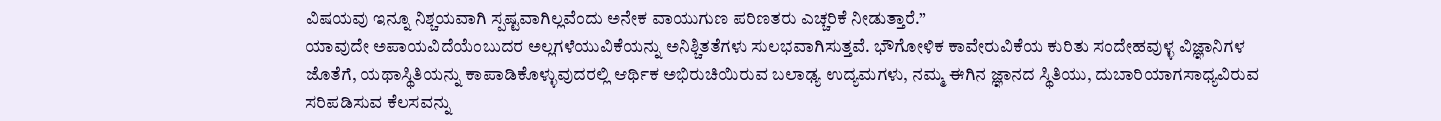ವಿಷಯವು ಇನ್ನೂ ನಿಶ್ಚಯವಾಗಿ ಸ್ಪಷ್ಟವಾಗಿಲ್ಲವೆಂದು ಅನೇಕ ವಾಯುಗುಣ ಪರಿಣತರು ಎಚ್ಚರಿಕೆ ನೀಡುತ್ತಾರೆ.”
ಯಾವುದೇ ಅಪಾಯವಿದೆಯೆಂಬುದರ ಅಲ್ಲಗಳೆಯುವಿಕೆಯನ್ನು ಅನಿಶ್ಚಿತತೆಗಳು ಸುಲಭವಾಗಿಸುತ್ತವೆ. ಭೌಗೋಳಿಕ ಕಾವೇರುವಿಕೆಯ ಕುರಿತು ಸಂದೇಹವುಳ್ಳ ವಿಜ್ಞಾನಿಗಳ ಜೊತೆಗೆ, ಯಥಾಸ್ಥಿತಿಯನ್ನು ಕಾಪಾಡಿಕೊಳ್ಳುವುದರಲ್ಲಿ ಆರ್ಥಿಕ ಅಭಿರುಚಿಯಿರುವ ಬಲಾಢ್ಯ ಉದ್ಯಮಗಳು, ನಮ್ಮ ಈಗಿನ ಜ್ಞಾನದ ಸ್ಥಿತಿಯು, ದುಬಾರಿಯಾಗಸಾಧ್ಯವಿರುವ ಸರಿಪಡಿಸುವ ಕೆಲಸವನ್ನು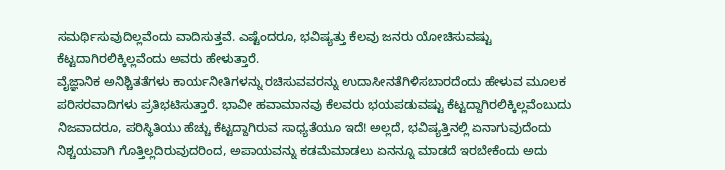ಸಮರ್ಥಿಸುವುದಿಲ್ಲವೆಂದು ವಾದಿಸುತ್ತವೆ. ಎಷ್ಟೆಂದರೂ, ಭವಿಷ್ಯತ್ತು ಕೆಲವು ಜನರು ಯೋಚಿಸುವಷ್ಟು ಕೆಟ್ಟದಾಗಿರಲಿಕ್ಕಿಲ್ಲವೆಂದು ಅವರು ಹೇಳುತ್ತಾರೆ.
ವೈಜ್ಞಾನಿಕ ಅನಿಶ್ಚಿತತೆಗಳು ಕಾರ್ಯನೀತಿಗಳನ್ನು ರಚಿಸುವವರನ್ನು ಉದಾಸೀನತೆಗಿಳಿಸಬಾರದೆಂದು ಹೇಳುವ ಮೂಲಕ ಪರಿಸರವಾದಿಗಳು ಪ್ರತಿಭಟಿಸುತ್ತಾರೆ. ಭಾವೀ ಹವಾಮಾನವು ಕೆಲವರು ಭಯಪಡುವಷ್ಟು ಕೆಟ್ಟದ್ದಾಗಿರಲಿಕ್ಕಿಲ್ಲವೆಂಬುದು ನಿಜವಾದರೂ, ಪರಿಸ್ಥಿತಿಯು ಹೆಚ್ಚು ಕೆಟ್ಟದ್ದಾಗಿರುವ ಸಾಧ್ಯತೆಯೂ ಇದೆ! ಅಲ್ಲದೆ, ಭವಿಷ್ಯತ್ತಿನಲ್ಲಿ ಏನಾಗುವುದೆಂದು ನಿಶ್ಚಯವಾಗಿ ಗೊತ್ತಿಲ್ಲದಿರುವುದರಿಂದ, ಅಪಾಯವನ್ನು ಕಡಮೆಮಾಡಲು ಏನನ್ನೂ ಮಾಡದೆ ಇರಬೇಕೆಂದು ಅದು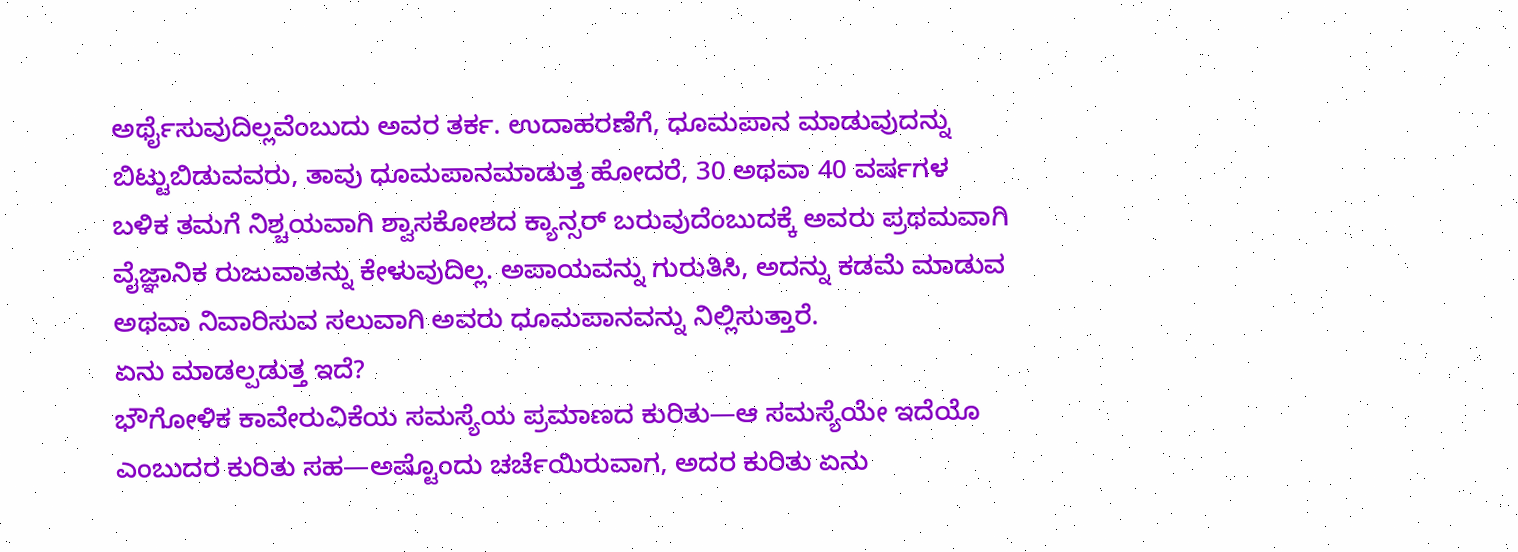ಅರ್ಥೈಸುವುದಿಲ್ಲವೆಂಬುದು ಅವರ ತರ್ಕ. ಉದಾಹರಣೆಗೆ, ಧೂಮಪಾನ ಮಾಡುವುದನ್ನು ಬಿಟ್ಟುಬಿಡುವವರು, ತಾವು ಧೂಮಪಾನಮಾಡುತ್ತ ಹೋದರೆ, 30 ಅಥವಾ 40 ವರ್ಷಗಳ ಬಳಿಕ ತಮಗೆ ನಿಶ್ಚಯವಾಗಿ ಶ್ವಾಸಕೋಶದ ಕ್ಯಾನ್ಸರ್ ಬರುವುದೆಂಬುದಕ್ಕೆ ಅವರು ಪ್ರಥಮವಾಗಿ ವೈಜ್ಞಾನಿಕ ರುಜುವಾತನ್ನು ಕೇಳುವುದಿಲ್ಲ. ಅಪಾಯವನ್ನು ಗುರುತಿಸಿ, ಅದನ್ನು ಕಡಮೆ ಮಾಡುವ ಅಥವಾ ನಿವಾರಿಸುವ ಸಲುವಾಗಿ ಅವರು ಧೂಮಪಾನವನ್ನು ನಿಲ್ಲಿಸುತ್ತಾರೆ.
ಏನು ಮಾಡಲ್ಪಡುತ್ತ ಇದೆ?
ಭೌಗೋಳಿಕ ಕಾವೇರುವಿಕೆಯ ಸಮಸ್ಯೆಯ ಪ್ರಮಾಣದ ಕುರಿತು—ಆ ಸಮಸ್ಯೆಯೇ ಇದೆಯೊ ಎಂಬುದರ ಕುರಿತು ಸಹ—ಅಷ್ಟೊಂದು ಚರ್ಚೆಯಿರುವಾಗ, ಅದರ ಕುರಿತು ಏನು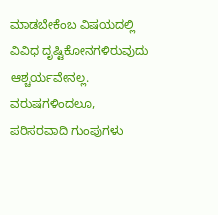ಮಾಡಬೇಕೆಂಬ ವಿಷಯದಲ್ಲಿ ವಿವಿಧ ದೃಷ್ಟಿಕೋನಗಳಿರುವುದು ಆಶ್ಚರ್ಯವೇನಲ್ಲ. ವರುಷಗಳಿಂದಲೂ, ಪರಿಸರವಾದಿ ಗುಂಪುಗಳು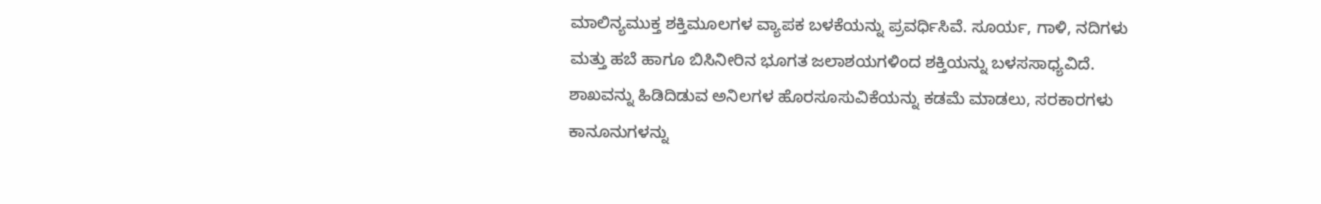ಮಾಲಿನ್ಯಮುಕ್ತ ಶಕ್ತಿಮೂಲಗಳ ವ್ಯಾಪಕ ಬಳಕೆಯನ್ನು ಪ್ರವರ್ಧಿಸಿವೆ. ಸೂರ್ಯ, ಗಾಳಿ, ನದಿಗಳು ಮತ್ತು ಹಬೆ ಹಾಗೂ ಬಿಸಿನೀರಿನ ಭೂಗತ ಜಲಾಶಯಗಳಿಂದ ಶಕ್ತಿಯನ್ನು ಬಳಸಸಾಧ್ಯವಿದೆ.
ಶಾಖವನ್ನು ಹಿಡಿದಿಡುವ ಅನಿಲಗಳ ಹೊರಸೂಸುವಿಕೆಯನ್ನು ಕಡಮೆ ಮಾಡಲು, ಸರಕಾರಗಳು ಕಾನೂನುಗಳನ್ನು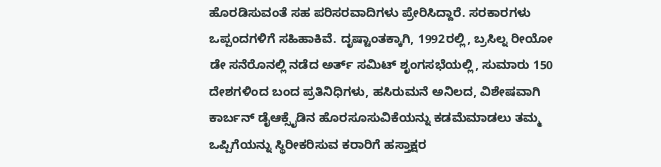ಹೊರಡಿಸುವಂತೆ ಸಹ ಪರಿಸರವಾದಿಗಳು ಪ್ರೇರಿಸಿದ್ದಾರೆ. ಸರಕಾರಗಳು ಒಪ್ಪಂದಗಳಿಗೆ ಸಹಿಹಾಕಿವೆ. ದೃಷ್ಟಾಂತಕ್ಕಾಗಿ, 1992ರಲ್ಲಿ, ಬ್ರಸಿಲ್ನ ರೀಯೋ ಡೇ ಸನೆರೊನಲ್ಲಿ ನಡೆದ ಅರ್ತ್ ಸಮಿಟ್ ಶೃಂಗಸಭೆಯಲ್ಲಿ, ಸುಮಾರು 150 ದೇಶಗಳಿಂದ ಬಂದ ಪ್ರತಿನಿಧಿಗಳು, ಹಸಿರುಮನೆ ಅನಿಲದ, ವಿಶೇಷವಾಗಿ ಕಾರ್ಬನ್ ಡೈಆಕ್ಸೈಡಿನ ಹೊರಸೂಸುವಿಕೆಯನ್ನು ಕಡಮೆಮಾಡಲು ತಮ್ಮ ಒಪ್ಪಿಗೆಯನ್ನು ಸ್ಥಿರೀಕರಿಸುವ ಕರಾರಿಗೆ ಹಸ್ತಾಕ್ಷರ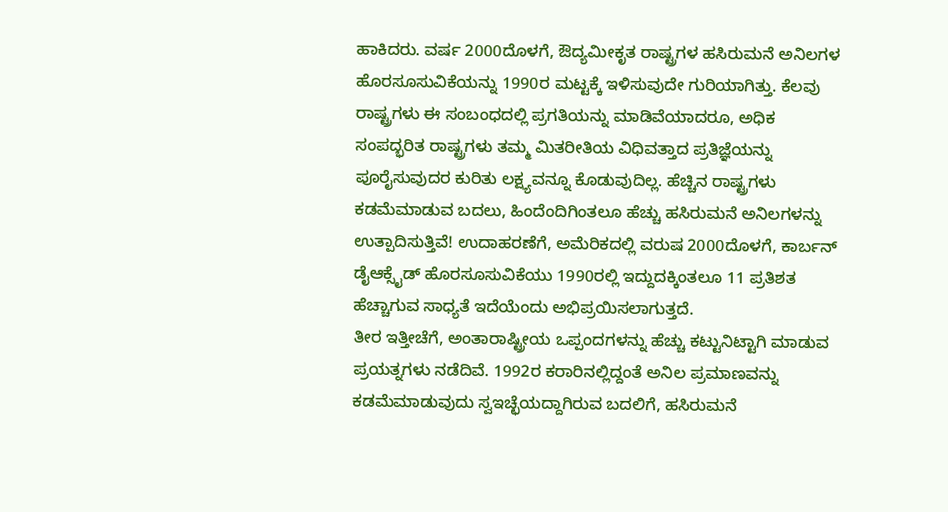ಹಾಕಿದರು. ವರ್ಷ 2000ದೊಳಗೆ, ಔದ್ಯಮೀಕೃತ ರಾಷ್ಟ್ರಗಳ ಹಸಿರುಮನೆ ಅನಿಲಗಳ ಹೊರಸೂಸುವಿಕೆಯನ್ನು 1990ರ ಮಟ್ಟಕ್ಕೆ ಇಳಿಸುವುದೇ ಗುರಿಯಾಗಿತ್ತು. ಕೆಲವು ರಾಷ್ಟ್ರಗಳು ಈ ಸಂಬಂಧದಲ್ಲಿ ಪ್ರಗತಿಯನ್ನು ಮಾಡಿವೆಯಾದರೂ, ಅಧಿಕ ಸಂಪದ್ಭರಿತ ರಾಷ್ಟ್ರಗಳು ತಮ್ಮ ಮಿತರೀತಿಯ ವಿಧಿವತ್ತಾದ ಪ್ರತಿಜ್ಞೆಯನ್ನು ಪೂರೈಸುವುದರ ಕುರಿತು ಲಕ್ಷ್ಯವನ್ನೂ ಕೊಡುವುದಿಲ್ಲ. ಹೆಚ್ಚಿನ ರಾಷ್ಟ್ರಗಳು ಕಡಮೆಮಾಡುವ ಬದಲು, ಹಿಂದೆಂದಿಗಿಂತಲೂ ಹೆಚ್ಚು ಹಸಿರುಮನೆ ಅನಿಲಗಳನ್ನು ಉತ್ಪಾದಿಸುತ್ತಿವೆ! ಉದಾಹರಣೆಗೆ, ಅಮೆರಿಕದಲ್ಲಿ ವರುಷ 2000ದೊಳಗೆ, ಕಾರ್ಬನ್ ಡೈಆಕ್ಸೈಡ್ ಹೊರಸೂಸುವಿಕೆಯು 1990ರಲ್ಲಿ ಇದ್ದುದಕ್ಕಿಂತಲೂ 11 ಪ್ರತಿಶತ ಹೆಚ್ಚಾಗುವ ಸಾಧ್ಯತೆ ಇದೆಯೆಂದು ಅಭಿಪ್ರಯಿಸಲಾಗುತ್ತದೆ.
ತೀರ ಇತ್ತೀಚೆಗೆ, ಅಂತಾರಾಷ್ಟ್ರೀಯ ಒಪ್ಪಂದಗಳನ್ನು ಹೆಚ್ಚು ಕಟ್ಟುನಿಟ್ಟಾಗಿ ಮಾಡುವ ಪ್ರಯತ್ನಗಳು ನಡೆದಿವೆ. 1992ರ ಕರಾರಿನಲ್ಲಿದ್ದಂತೆ ಅನಿಲ ಪ್ರಮಾಣವನ್ನು ಕಡಮೆಮಾಡುವುದು ಸ್ವಇಚ್ಛೆಯದ್ದಾಗಿರುವ ಬದಲಿಗೆ, ಹಸಿರುಮನೆ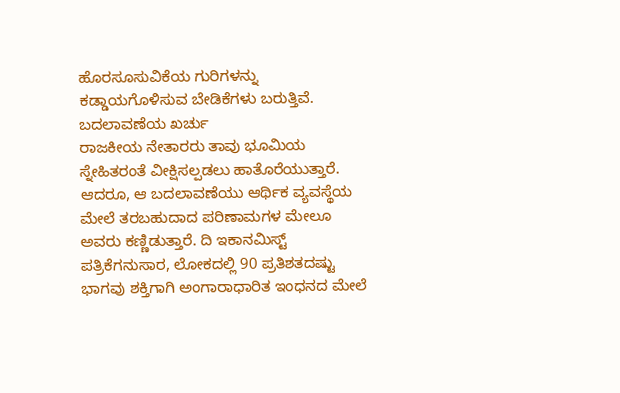ಹೊರಸೂಸುವಿಕೆಯ ಗುರಿಗಳನ್ನು ಕಡ್ಡಾಯಗೊಳಿಸುವ ಬೇಡಿಕೆಗಳು ಬರುತ್ತಿವೆ.
ಬದಲಾವಣೆಯ ಖರ್ಚು
ರಾಜಕೀಯ ನೇತಾರರು ತಾವು ಭೂಮಿಯ ಸ್ನೇಹಿತರಂತೆ ವೀಕ್ಷಿಸಲ್ಪಡಲು ಹಾತೊರೆಯುತ್ತಾರೆ. ಆದರೂ, ಆ ಬದಲಾವಣೆಯು ಆರ್ಥಿಕ ವ್ಯವಸ್ಥೆಯ ಮೇಲೆ ತರಬಹುದಾದ ಪರಿಣಾಮಗಳ ಮೇಲೂ ಅವರು ಕಣ್ಣಿಡುತ್ತಾರೆ. ದಿ ಇಕಾನಮಿಸ್ಟ್ ಪತ್ರಿಕೆಗನುಸಾರ, ಲೋಕದಲ್ಲಿ 90 ಪ್ರತಿಶತದಷ್ಟು ಭಾಗವು ಶಕ್ತಿಗಾಗಿ ಅಂಗಾರಾಧಾರಿತ ಇಂಧನದ ಮೇಲೆ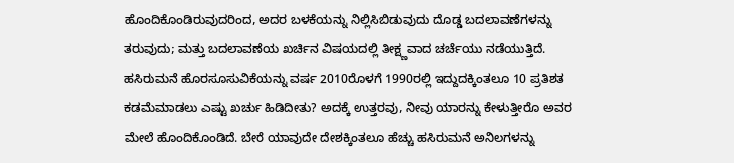ಹೊಂದಿಕೊಂಡಿರುವುದರಿಂದ, ಅದರ ಬಳಕೆಯನ್ನು ನಿಲ್ಲಿಸಿಬಿಡುವುದು ದೊಡ್ಡ ಬದಲಾವಣೆಗಳನ್ನು ತರುವುದು; ಮತ್ತು ಬದಲಾವಣೆಯ ಖರ್ಚಿನ ವಿಷಯದಲ್ಲಿ ತೀಕ್ಷ್ಣವಾದ ಚರ್ಚೆಯು ನಡೆಯುತ್ತಿದೆ.
ಹಸಿರುಮನೆ ಹೊರಸೂಸುವಿಕೆಯನ್ನು ವರ್ಷ 2010ರೊಳಗೆ 1990ರಲ್ಲಿ ಇದ್ದುದಕ್ಕಿಂತಲೂ 10 ಪ್ರತಿಶತ ಕಡಮೆಮಾಡಲು ಎಷ್ಟು ಖರ್ಚು ಹಿಡಿದೀತು? ಅದಕ್ಕೆ ಉತ್ತರವು, ನೀವು ಯಾರನ್ನು ಕೇಳುತ್ತೀರೊ ಅವರ ಮೇಲೆ ಹೊಂದಿಕೊಂಡಿದೆ. ಬೇರೆ ಯಾವುದೇ ದೇಶಕ್ಕಿಂತಲೂ ಹೆಚ್ಚು ಹಸಿರುಮನೆ ಅನಿಲಗಳನ್ನು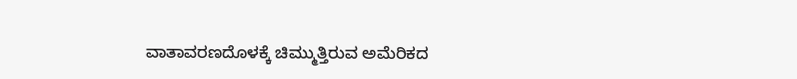ವಾತಾವರಣದೊಳಕ್ಕೆ ಚಿಮ್ಮುತ್ತಿರುವ ಅಮೆರಿಕದ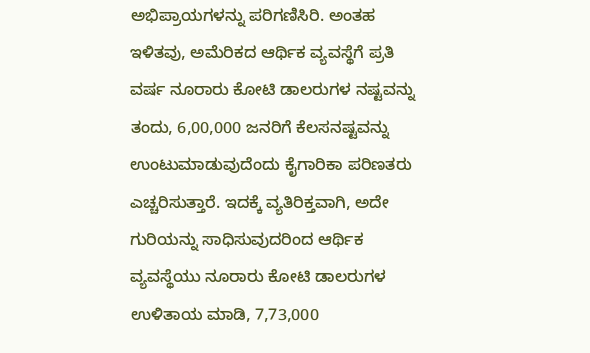ಅಭಿಪ್ರಾಯಗಳನ್ನು ಪರಿಗಣಿಸಿರಿ. ಅಂತಹ ಇಳಿತವು, ಅಮೆರಿಕದ ಆರ್ಥಿಕ ವ್ಯವಸ್ಥೆಗೆ ಪ್ರತಿ ವರ್ಷ ನೂರಾರು ಕೋಟಿ ಡಾಲರುಗಳ ನಷ್ಟವನ್ನು ತಂದು, 6,00,000 ಜನರಿಗೆ ಕೆಲಸನಷ್ಟವನ್ನು ಉಂಟುಮಾಡುವುದೆಂದು ಕೈಗಾರಿಕಾ ಪರಿಣತರು ಎಚ್ಚರಿಸುತ್ತಾರೆ. ಇದಕ್ಕೆ ವ್ಯತಿರಿಕ್ತವಾಗಿ, ಅದೇ ಗುರಿಯನ್ನು ಸಾಧಿಸುವುದರಿಂದ ಆರ್ಥಿಕ ವ್ಯವಸ್ಥೆಯು ನೂರಾರು ಕೋಟಿ ಡಾಲರುಗಳ ಉಳಿತಾಯ ಮಾಡಿ, 7,73,000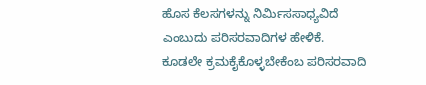ಹೊಸ ಕೆಲಸಗಳನ್ನು ನಿರ್ಮಿಸಸಾಧ್ಯವಿದೆ ಎಂಬುದು ಪರಿಸರವಾದಿಗಳ ಹೇಳಿಕೆ.
ಕೂಡಲೇ ಕ್ರಮಕೈಕೊಳ್ಳಬೇಕೆಂಬ ಪರಿಸರವಾದಿ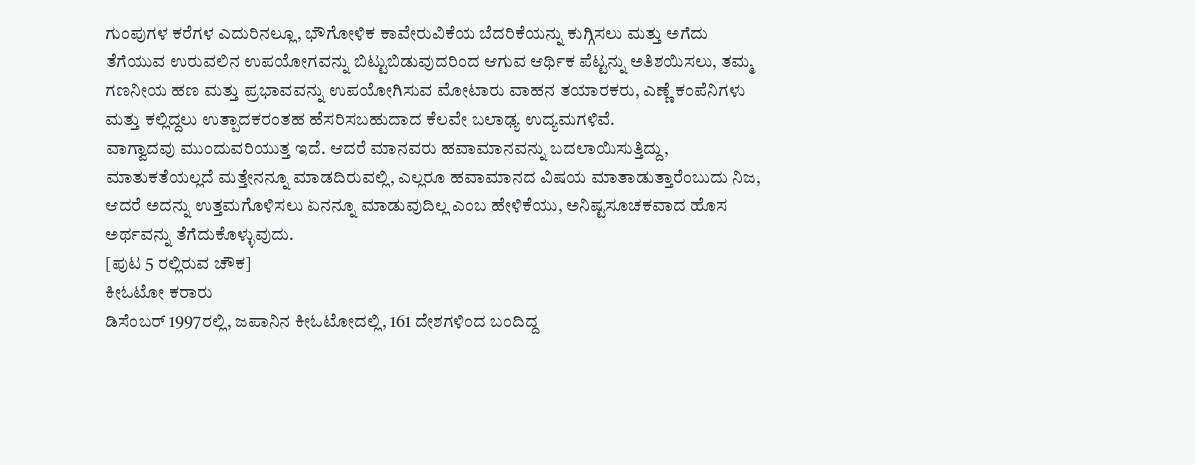ಗುಂಪುಗಳ ಕರೆಗಳ ಎದುರಿನಲ್ಲೂ, ಭೌಗೋಳಿಕ ಕಾವೇರುವಿಕೆಯ ಬೆದರಿಕೆಯನ್ನು ಕುಗ್ಗಿಸಲು ಮತ್ತು ಅಗೆದು ತೆಗೆಯುವ ಉರುವಲಿನ ಉಪಯೋಗವನ್ನು ಬಿಟ್ಟುಬಿಡುವುದರಿಂದ ಆಗುವ ಆರ್ಥಿಕ ಪೆಟ್ಟನ್ನು ಅತಿಶಯಿಸಲು, ತಮ್ಮ ಗಣನೀಯ ಹಣ ಮತ್ತು ಪ್ರಭಾವವನ್ನು ಉಪಯೋಗಿಸುವ ಮೋಟಾರು ವಾಹನ ತಯಾರಕರು, ಎಣ್ಣೆ ಕಂಪೆನಿಗಳು ಮತ್ತು ಕಲ್ಲಿದ್ದಲು ಉತ್ಪಾದಕರಂತಹ ಹೆಸರಿಸಬಹುದಾದ ಕೆಲವೇ ಬಲಾಢ್ಯ ಉದ್ಯಮಗಳಿವೆ.
ವಾಗ್ವಾದವು ಮುಂದುವರಿಯುತ್ತ ಇದೆ. ಆದರೆ ಮಾನವರು ಹವಾಮಾನವನ್ನು ಬದಲಾಯಿಸುತ್ತಿದ್ದು, ಮಾತುಕತೆಯಲ್ಲದೆ ಮತ್ತೇನನ್ನೂ ಮಾಡದಿರುವಲ್ಲಿ, ಎಲ್ಲರೂ ಹವಾಮಾನದ ವಿಷಯ ಮಾತಾಡುತ್ತಾರೆಂಬುದು ನಿಜ, ಆದರೆ ಅದನ್ನು ಉತ್ತಮಗೊಳಿಸಲು ಏನನ್ನೂ ಮಾಡುವುದಿಲ್ಲ ಎಂಬ ಹೇಳಿಕೆಯು, ಅನಿಷ್ಟಸೂಚಕವಾದ ಹೊಸ ಅರ್ಥವನ್ನು ತೆಗೆದುಕೊಳ್ಳುವುದು.
[ಪುಟ 5 ರಲ್ಲಿರುವ ಚೌಕ]
ಕೀಓಟೋ ಕರಾರು
ಡಿಸೆಂಬರ್ 1997ರಲ್ಲಿ, ಜಪಾನಿನ ಕೀಓಟೋದಲ್ಲಿ, 161 ದೇಶಗಳಿಂದ ಬಂದಿದ್ದ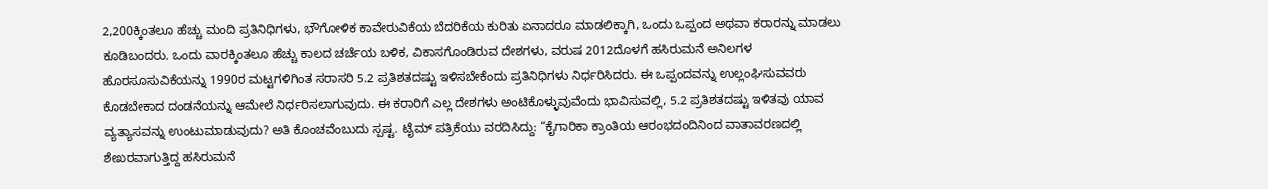2,200ಕ್ಕಿಂತಲೂ ಹೆಚ್ಚು ಮಂದಿ ಪ್ರತಿನಿಧಿಗಳು, ಭೌಗೋಳಿಕ ಕಾವೇರುವಿಕೆಯ ಬೆದರಿಕೆಯ ಕುರಿತು ಏನಾದರೂ ಮಾಡಲಿಕ್ಕಾಗಿ, ಒಂದು ಒಪ್ಪಂದ ಅಥವಾ ಕರಾರನ್ನು ಮಾಡಲು ಕೂಡಿಬಂದರು. ಒಂದು ವಾರಕ್ಕಿಂತಲೂ ಹೆಚ್ಚು ಕಾಲದ ಚರ್ಚೆಯ ಬಳಿಕ, ವಿಕಾಸಗೊಂಡಿರುವ ದೇಶಗಳು, ವರುಷ 2012ದೊಳಗೆ ಹಸಿರುಮನೆ ಅನಿಲಗಳ ಹೊರಸೂಸುವಿಕೆಯನ್ನು 1990ರ ಮಟ್ಟಗಳಿಗಿಂತ ಸರಾಸರಿ 5.2 ಪ್ರತಿಶತದಷ್ಟು ಇಳಿಸಬೇಕೆಂದು ಪ್ರತಿನಿಧಿಗಳು ನಿರ್ಧರಿಸಿದರು. ಈ ಒಪ್ಪಂದವನ್ನು ಉಲ್ಲಂಘಿಸುವವರು ಕೊಡಬೇಕಾದ ದಂಡನೆಯನ್ನು ಆಮೇಲೆ ನಿರ್ಧರಿಸಲಾಗುವುದು. ಈ ಕರಾರಿಗೆ ಎಲ್ಲ ದೇಶಗಳು ಅಂಟಿಕೊಳ್ಳುವುವೆಂದು ಭಾವಿಸುವಲ್ಲಿ, 5.2 ಪ್ರತಿಶತದಷ್ಟು ಇಳಿತವು ಯಾವ ವ್ಯತ್ಯಾಸವನ್ನು ಉಂಟುಮಾಡುವುದು? ಅತಿ ಕೊಂಚವೆಂಬುದು ಸ್ಪಷ್ಟ. ಟೈಮ್ ಪತ್ರಿಕೆಯು ವರದಿಸಿದ್ದು: “ಕೈಗಾರಿಕಾ ಕ್ರಾಂತಿಯ ಆರಂಭದಂದಿನಿಂದ ವಾತಾವರಣದಲ್ಲಿ ಶೇಖರವಾಗುತ್ತಿದ್ದ ಹಸಿರುಮನೆ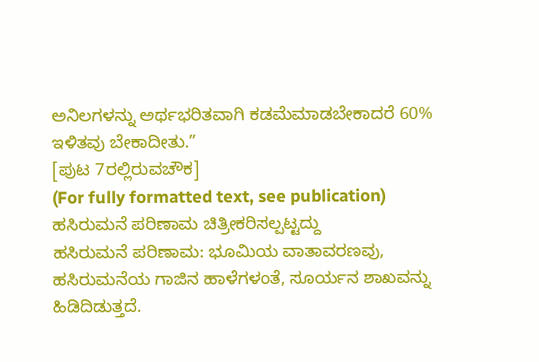ಅನಿಲಗಳನ್ನು ಅರ್ಥಭರಿತವಾಗಿ ಕಡಮೆಮಾಡಬೇಕಾದರೆ 60% ಇಳಿತವು ಬೇಕಾದೀತು.”
[ಪುಟ 7ರಲ್ಲಿರುವಚೌಕ]
(For fully formatted text, see publication)
ಹಸಿರುಮನೆ ಪರಿಣಾಮ ಚಿತ್ರೀಕರಿಸಲ್ಪಟ್ಟದ್ದು
ಹಸಿರುಮನೆ ಪರಿಣಾಮ: ಭೂಮಿಯ ವಾತಾವರಣವು, ಹಸಿರುಮನೆಯ ಗಾಜಿನ ಹಾಳೆಗಳಂತೆ, ಸೂರ್ಯನ ಶಾಖವನ್ನು ಹಿಡಿದಿಡುತ್ತದೆ.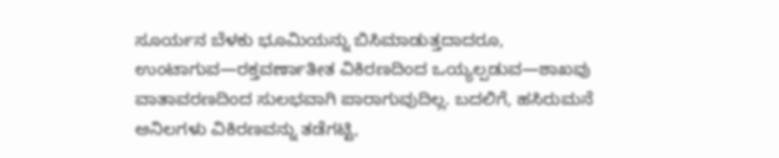ಸೂರ್ಯನ ಬೆಳಕು ಭೂಮಿಯನ್ನು ಬಿಸಿಮಾಡುತ್ತದಾದರೂ, ಉಂಟಾಗುವ—ರಕ್ತವರ್ಣಾತೀತ ವಿಕಿರಣದಿಂದ ಒಯ್ಯಲ್ಪಡುವ—ಶಾಖವು ವಾತಾವರಣದಿಂದ ಸುಲಭವಾಗಿ ಪಾರಾಗುವುದಿಲ್ಲ. ಬದಲಿಗೆ, ಹಸಿರುಮನೆ ಅನಿಲಗಳು ವಿಕಿರಣವನ್ನು ತಡೆಗಟ್ಟಿ,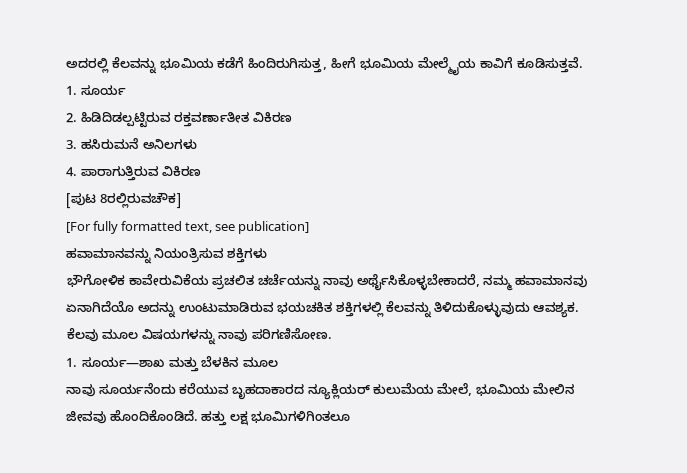ಅದರಲ್ಲಿ ಕೆಲವನ್ನು ಭೂಮಿಯ ಕಡೆಗೆ ಹಿಂದಿರುಗಿಸುತ್ತ, ಹೀಗೆ ಭೂಮಿಯ ಮೇಲ್ಮೈಯ ಕಾವಿಗೆ ಕೂಡಿಸುತ್ತವೆ.
1. ಸೂರ್ಯ
2. ಹಿಡಿದಿಡಲ್ಪಟ್ಟಿರುವ ರಕ್ತವರ್ಣಾತೀತ ವಿಕಿರಣ
3. ಹಸಿರುಮನೆ ಅನಿಲಗಳು
4. ಪಾರಾಗುತ್ತಿರುವ ವಿಕಿರಣ
[ಪುಟ 8ರಲ್ಲಿರುವಚೌಕ]
[For fully formatted text, see publication]
ಹವಾಮಾನವನ್ನು ನಿಯಂತ್ರಿಸುವ ಶಕ್ತಿಗಳು
ಭೌಗೋಳಿಕ ಕಾವೇರುವಿಕೆಯ ಪ್ರಚಲಿತ ಚರ್ಚೆಯನ್ನು ನಾವು ಅರ್ಥೈಸಿಕೊಳ್ಳಬೇಕಾದರೆ, ನಮ್ಮ ಹವಾಮಾನವು ಏನಾಗಿದೆಯೊ ಅದನ್ನು ಉಂಟುಮಾಡಿರುವ ಭಯಚಕಿತ ಶಕ್ತಿಗಳಲ್ಲಿ ಕೆಲವನ್ನು ತಿಳಿದುಕೊಳ್ಳುವುದು ಆವಶ್ಯಕ. ಕೆಲವು ಮೂಲ ವಿಷಯಗಳನ್ನು ನಾವು ಪರಿಗಣಿಸೋಣ.
1. ಸೂರ್ಯ—ಶಾಖ ಮತ್ತು ಬೆಳಕಿನ ಮೂಲ
ನಾವು ಸೂರ್ಯನೆಂದು ಕರೆಯುವ ಬೃಹದಾಕಾರದ ನ್ಯೂಕ್ಲಿಯರ್ ಕುಲುಮೆಯ ಮೇಲೆ, ಭೂಮಿಯ ಮೇಲಿನ ಜೀವವು ಹೊಂದಿಕೊಂಡಿದೆ. ಹತ್ತು ಲಕ್ಷ ಭೂಮಿಗಳಿಗಿಂತಲೂ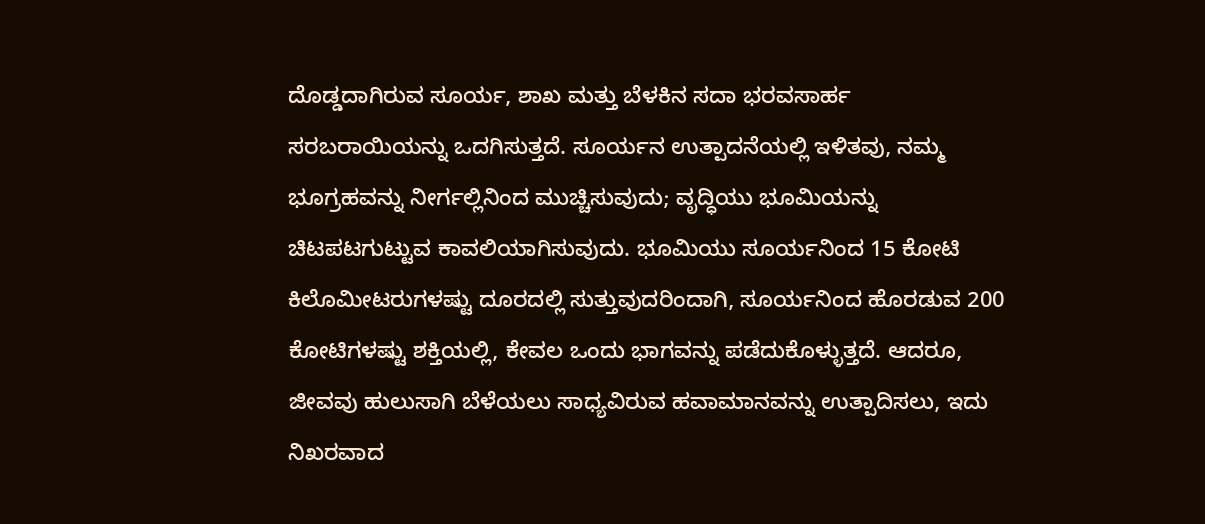ದೊಡ್ಡದಾಗಿರುವ ಸೂರ್ಯ, ಶಾಖ ಮತ್ತು ಬೆಳಕಿನ ಸದಾ ಭರವಸಾರ್ಹ ಸರಬರಾಯಿಯನ್ನು ಒದಗಿಸುತ್ತದೆ. ಸೂರ್ಯನ ಉತ್ಪಾದನೆಯಲ್ಲಿ ಇಳಿತವು, ನಮ್ಮ ಭೂಗ್ರಹವನ್ನು ನೀರ್ಗಲ್ಲಿನಿಂದ ಮುಚ್ಚಿಸುವುದು; ವೃದ್ಧಿಯು ಭೂಮಿಯನ್ನು ಚಿಟಪಟಗುಟ್ಟುವ ಕಾವಲಿಯಾಗಿಸುವುದು. ಭೂಮಿಯು ಸೂರ್ಯನಿಂದ 15 ಕೋಟಿ ಕಿಲೊಮೀಟರುಗಳಷ್ಟು ದೂರದಲ್ಲಿ ಸುತ್ತುವುದರಿಂದಾಗಿ, ಸೂರ್ಯನಿಂದ ಹೊರಡುವ 200 ಕೋಟಿಗಳಷ್ಟು ಶಕ್ತಿಯಲ್ಲಿ, ಕೇವಲ ಒಂದು ಭಾಗವನ್ನು ಪಡೆದುಕೊಳ್ಳುತ್ತದೆ. ಆದರೂ, ಜೀವವು ಹುಲುಸಾಗಿ ಬೆಳೆಯಲು ಸಾಧ್ಯವಿರುವ ಹವಾಮಾನವನ್ನು ಉತ್ಪಾದಿಸಲು, ಇದು ನಿಖರವಾದ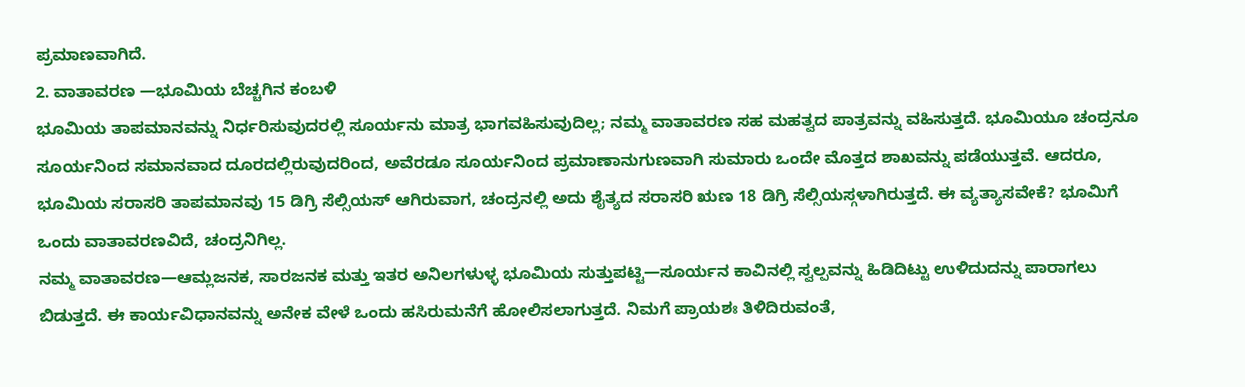ಪ್ರಮಾಣವಾಗಿದೆ.
2. ವಾತಾವರಣ —ಭೂಮಿಯ ಬೆಚ್ಚಗಿನ ಕಂಬಳಿ
ಭೂಮಿಯ ತಾಪಮಾನವನ್ನು ನಿರ್ಧರಿಸುವುದರಲ್ಲಿ ಸೂರ್ಯನು ಮಾತ್ರ ಭಾಗವಹಿಸುವುದಿಲ್ಲ; ನಮ್ಮ ವಾತಾವರಣ ಸಹ ಮಹತ್ವದ ಪಾತ್ರವನ್ನು ವಹಿಸುತ್ತದೆ. ಭೂಮಿಯೂ ಚಂದ್ರನೂ ಸೂರ್ಯನಿಂದ ಸಮಾನವಾದ ದೂರದಲ್ಲಿರುವುದರಿಂದ, ಅವೆರಡೂ ಸೂರ್ಯನಿಂದ ಪ್ರಮಾಣಾನುಗುಣವಾಗಿ ಸುಮಾರು ಒಂದೇ ಮೊತ್ತದ ಶಾಖವನ್ನು ಪಡೆಯುತ್ತವೆ. ಆದರೂ, ಭೂಮಿಯ ಸರಾಸರಿ ತಾಪಮಾನವು 15 ಡಿಗ್ರಿ ಸೆಲ್ಸಿಯಸ್ ಆಗಿರುವಾಗ, ಚಂದ್ರನಲ್ಲಿ ಅದು ಶೈತ್ಯದ ಸರಾಸರಿ ಋಣ 18 ಡಿಗ್ರಿ ಸೆಲ್ಸಿಯಸ್ಗಳಾಗಿರುತ್ತದೆ. ಈ ವ್ಯತ್ಯಾಸವೇಕೆ? ಭೂಮಿಗೆ ಒಂದು ವಾತಾವರಣವಿದೆ, ಚಂದ್ರನಿಗಿಲ್ಲ.
ನಮ್ಮ ವಾತಾವರಣ—ಆಮ್ಲಜನಕ, ಸಾರಜನಕ ಮತ್ತು ಇತರ ಅನಿಲಗಳುಳ್ಳ ಭೂಮಿಯ ಸುತ್ತುಪಟ್ಟಿ—ಸೂರ್ಯನ ಕಾವಿನಲ್ಲಿ ಸ್ವಲ್ಪವನ್ನು ಹಿಡಿದಿಟ್ಟು ಉಳಿದುದನ್ನು ಪಾರಾಗಲು ಬಿಡುತ್ತದೆ. ಈ ಕಾರ್ಯವಿಧಾನವನ್ನು ಅನೇಕ ವೇಳೆ ಒಂದು ಹಸಿರುಮನೆಗೆ ಹೋಲಿಸಲಾಗುತ್ತದೆ. ನಿಮಗೆ ಪ್ರಾಯಶಃ ತಿಳಿದಿರುವಂತೆ,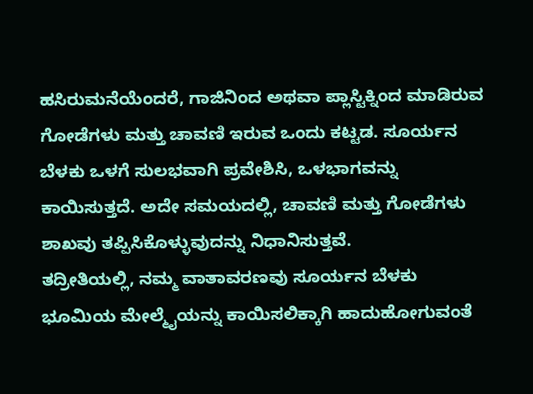ಹಸಿರುಮನೆಯೆಂದರೆ, ಗಾಜಿನಿಂದ ಅಥವಾ ಪ್ಲಾಸ್ಟಿಕ್ನಿಂದ ಮಾಡಿರುವ ಗೋಡೆಗಳು ಮತ್ತು ಚಾವಣಿ ಇರುವ ಒಂದು ಕಟ್ಟಡ. ಸೂರ್ಯನ ಬೆಳಕು ಒಳಗೆ ಸುಲಭವಾಗಿ ಪ್ರವೇಶಿಸಿ, ಒಳಭಾಗವನ್ನು ಕಾಯಿಸುತ್ತದೆ. ಅದೇ ಸಮಯದಲ್ಲಿ, ಚಾವಣಿ ಮತ್ತು ಗೋಡೆಗಳು ಶಾಖವು ತಪ್ಪಿಸಿಕೊಳ್ಳುವುದನ್ನು ನಿಧಾನಿಸುತ್ತವೆ.
ತದ್ರೀತಿಯಲ್ಲಿ, ನಮ್ಮ ವಾತಾವರಣವು ಸೂರ್ಯನ ಬೆಳಕು ಭೂಮಿಯ ಮೇಲ್ಮೈಯನ್ನು ಕಾಯಿಸಲಿಕ್ಕಾಗಿ ಹಾದುಹೋಗುವಂತೆ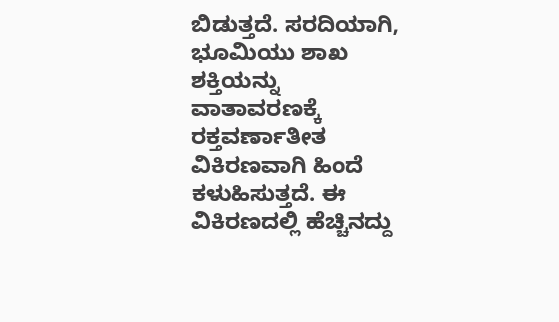ಬಿಡುತ್ತದೆ. ಸರದಿಯಾಗಿ, ಭೂಮಿಯು ಶಾಖ ಶಕ್ತಿಯನ್ನು ವಾತಾವರಣಕ್ಕೆ ರಕ್ತವರ್ಣಾತೀತ ವಿಕಿರಣವಾಗಿ ಹಿಂದೆ ಕಳುಹಿಸುತ್ತದೆ. ಈ ವಿಕಿರಣದಲ್ಲಿ ಹೆಚ್ಚಿನದ್ದು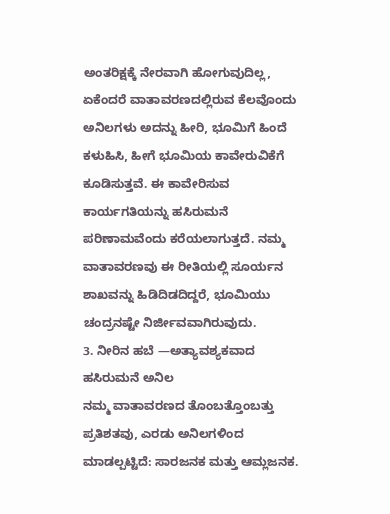ಅಂತರಿಕ್ಷಕ್ಕೆ ನೇರವಾಗಿ ಹೋಗುವುದಿಲ್ಲ, ಏಕೆಂದರೆ ವಾತಾವರಣದಲ್ಲಿರುವ ಕೆಲವೊಂದು ಅನಿಲಗಳು ಅದನ್ನು ಹೀರಿ, ಭೂಮಿಗೆ ಹಿಂದೆ ಕಳುಹಿಸಿ, ಹೀಗೆ ಭೂಮಿಯ ಕಾವೇರುವಿಕೆಗೆ ಕೂಡಿಸುತ್ತವೆ. ಈ ಕಾವೇರಿಸುವ ಕಾರ್ಯಗತಿಯನ್ನು ಹಸಿರುಮನೆ ಪರಿಣಾಮವೆಂದು ಕರೆಯಲಾಗುತ್ತದೆ. ನಮ್ಮ ವಾತಾವರಣವು ಈ ರೀತಿಯಲ್ಲಿ ಸೂರ್ಯನ ಶಾಖವನ್ನು ಹಿಡಿದಿಡದಿದ್ದರೆ, ಭೂಮಿಯು ಚಂದ್ರನಷ್ಟೇ ನಿರ್ಜೀವವಾಗಿರುವುದು.
3. ನೀರಿನ ಹಬೆ —ಅತ್ಯಾವಶ್ಯಕವಾದ ಹಸಿರುಮನೆ ಅನಿಲ
ನಮ್ಮ ವಾತಾವರಣದ ತೊಂಬತ್ತೊಂಬತ್ತು ಪ್ರತಿಶತವು, ಎರಡು ಅನಿಲಗಳಿಂದ ಮಾಡಲ್ಪಟ್ಟಿದೆ: ಸಾರಜನಕ ಮತ್ತು ಆಮ್ಲಜನಕ.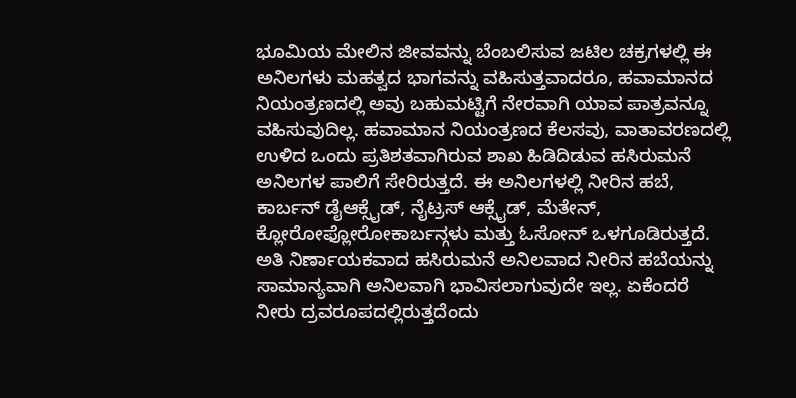ಭೂಮಿಯ ಮೇಲಿನ ಜೀವವನ್ನು ಬೆಂಬಲಿಸುವ ಜಟಿಲ ಚಕ್ರಗಳಲ್ಲಿ ಈ ಅನಿಲಗಳು ಮಹತ್ವದ ಭಾಗವನ್ನು ವಹಿಸುತ್ತವಾದರೂ, ಹವಾಮಾನದ ನಿಯಂತ್ರಣದಲ್ಲಿ ಅವು ಬಹುಮಟ್ಟಿಗೆ ನೇರವಾಗಿ ಯಾವ ಪಾತ್ರವನ್ನೂ ವಹಿಸುವುದಿಲ್ಲ. ಹವಾಮಾನ ನಿಯಂತ್ರಣದ ಕೆಲಸವು, ವಾತಾವರಣದಲ್ಲಿ ಉಳಿದ ಒಂದು ಪ್ರತಿಶತವಾಗಿರುವ ಶಾಖ ಹಿಡಿದಿಡುವ ಹಸಿರುಮನೆ ಅನಿಲಗಳ ಪಾಲಿಗೆ ಸೇರಿರುತ್ತದೆ. ಈ ಅನಿಲಗಳಲ್ಲಿ ನೀರಿನ ಹಬೆ, ಕಾರ್ಬನ್ ಡೈಆಕ್ಸೈಡ್, ನೈಟ್ರಸ್ ಆಕ್ಸೈಡ್, ಮೆತೇನ್, ಕ್ಲೋರೋಫ್ಲೋರೋಕಾರ್ಬನ್ಗಳು ಮತ್ತು ಓಸೋನ್ ಒಳಗೂಡಿರುತ್ತದೆ.
ಅತಿ ನಿರ್ಣಾಯಕವಾದ ಹಸಿರುಮನೆ ಅನಿಲವಾದ ನೀರಿನ ಹಬೆಯನ್ನು ಸಾಮಾನ್ಯವಾಗಿ ಅನಿಲವಾಗಿ ಭಾವಿಸಲಾಗುವುದೇ ಇಲ್ಲ. ಏಕೆಂದರೆ ನೀರು ದ್ರವರೂಪದಲ್ಲಿರುತ್ತದೆಂದು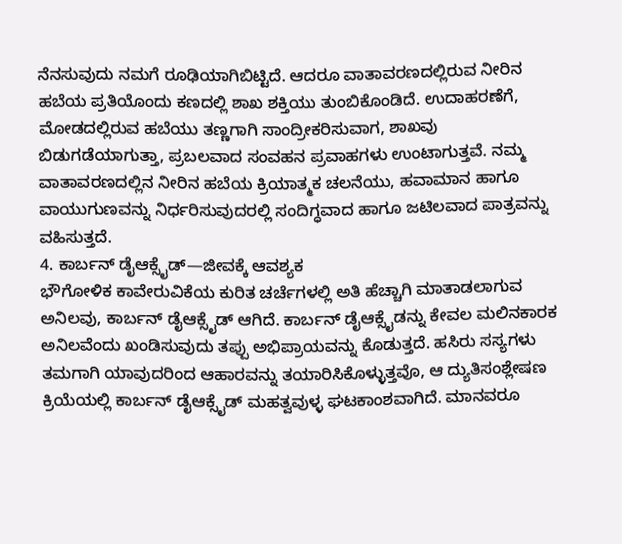ನೆನಸುವುದು ನಮಗೆ ರೂಢಿಯಾಗಿಬಿಟ್ಟಿದೆ. ಆದರೂ ವಾತಾವರಣದಲ್ಲಿರುವ ನೀರಿನ ಹಬೆಯ ಪ್ರತಿಯೊಂದು ಕಣದಲ್ಲಿ ಶಾಖ ಶಕ್ತಿಯು ತುಂಬಿಕೊಂಡಿದೆ. ಉದಾಹರಣೆಗೆ, ಮೋಡದಲ್ಲಿರುವ ಹಬೆಯು ತಣ್ಣಗಾಗಿ ಸಾಂದ್ರೀಕರಿಸುವಾಗ, ಶಾಖವು ಬಿಡುಗಡೆಯಾಗುತ್ತಾ, ಪ್ರಬಲವಾದ ಸಂವಹನ ಪ್ರವಾಹಗಳು ಉಂಟಾಗುತ್ತವೆ. ನಮ್ಮ ವಾತಾವರಣದಲ್ಲಿನ ನೀರಿನ ಹಬೆಯ ಕ್ರಿಯಾತ್ಮಕ ಚಲನೆಯು, ಹವಾಮಾನ ಹಾಗೂ ವಾಯುಗುಣವನ್ನು ನಿರ್ಧರಿಸುವುದರಲ್ಲಿ ಸಂದಿಗ್ಧವಾದ ಹಾಗೂ ಜಟಿಲವಾದ ಪಾತ್ರವನ್ನು ವಹಿಸುತ್ತದೆ.
4. ಕಾರ್ಬನ್ ಡೈಆಕ್ಸೈಡ್—ಜೀವಕ್ಕೆ ಆವಶ್ಯಕ
ಭೌಗೋಳಿಕ ಕಾವೇರುವಿಕೆಯ ಕುರಿತ ಚರ್ಚೆಗಳಲ್ಲಿ ಅತಿ ಹೆಚ್ಚಾಗಿ ಮಾತಾಡಲಾಗುವ ಅನಿಲವು, ಕಾರ್ಬನ್ ಡೈಆಕ್ಸೈಡ್ ಆಗಿದೆ. ಕಾರ್ಬನ್ ಡೈಆಕ್ಸೈಡನ್ನು ಕೇವಲ ಮಲಿನಕಾರಕ ಅನಿಲವೆಂದು ಖಂಡಿಸುವುದು ತಪ್ಪು ಅಭಿಪ್ರಾಯವನ್ನು ಕೊಡುತ್ತದೆ. ಹಸಿರು ಸಸ್ಯಗಳು ತಮಗಾಗಿ ಯಾವುದರಿಂದ ಆಹಾರವನ್ನು ತಯಾರಿಸಿಕೊಳ್ಳುತ್ತವೊ, ಆ ದ್ಯುತಿಸಂಶ್ಲೇಷಣ ಕ್ರಿಯೆಯಲ್ಲಿ ಕಾರ್ಬನ್ ಡೈಆಕ್ಸೈಡ್ ಮಹತ್ವವುಳ್ಳ ಘಟಕಾಂಶವಾಗಿದೆ. ಮಾನವರೂ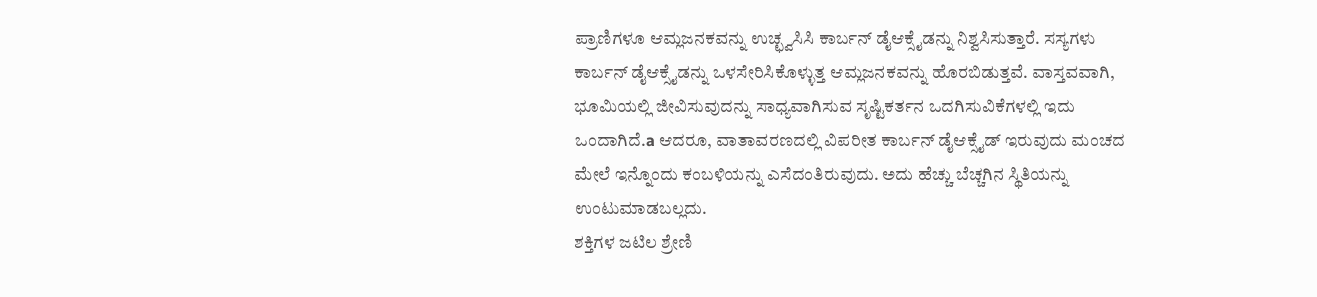ಪ್ರಾಣಿಗಳೂ ಆಮ್ಲಜನಕವನ್ನು ಉಚ್ಛ್ವಸಿಸಿ ಕಾರ್ಬನ್ ಡೈಆಕ್ಸೈಡನ್ನು ನಿಶ್ವಸಿಸುತ್ತಾರೆ. ಸಸ್ಯಗಳು ಕಾರ್ಬನ್ ಡೈಆಕ್ಸೈಡನ್ನು ಒಳಸೇರಿಸಿಕೊಳ್ಳುತ್ತ ಆಮ್ಲಜನಕವನ್ನು ಹೊರಬಿಡುತ್ತವೆ. ವಾಸ್ತವವಾಗಿ, ಭೂಮಿಯಲ್ಲಿ ಜೀವಿಸುವುದನ್ನು ಸಾಧ್ಯವಾಗಿಸುವ ಸೃಷ್ಟಿಕರ್ತನ ಒದಗಿಸುವಿಕೆಗಳಲ್ಲಿ ಇದು ಒಂದಾಗಿದೆ.a ಆದರೂ, ವಾತಾವರಣದಲ್ಲಿ ವಿಪರೀತ ಕಾರ್ಬನ್ ಡೈಆಕ್ಸೈಡ್ ಇರುವುದು ಮಂಚದ ಮೇಲೆ ಇನ್ನೊಂದು ಕಂಬಳಿಯನ್ನು ಎಸೆದಂತಿರುವುದು. ಅದು ಹೆಚ್ಚು ಬೆಚ್ಚಗಿನ ಸ್ಥಿತಿಯನ್ನು ಉಂಟುಮಾಡಬಲ್ಲದು.
ಶಕ್ತಿಗಳ ಜಟಿಲ ಶ್ರೇಣಿ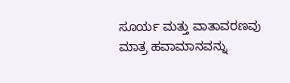ಸೂರ್ಯ ಮತ್ತು ವಾತಾವರಣವು ಮಾತ್ರ ಹವಾಮಾನವನ್ನು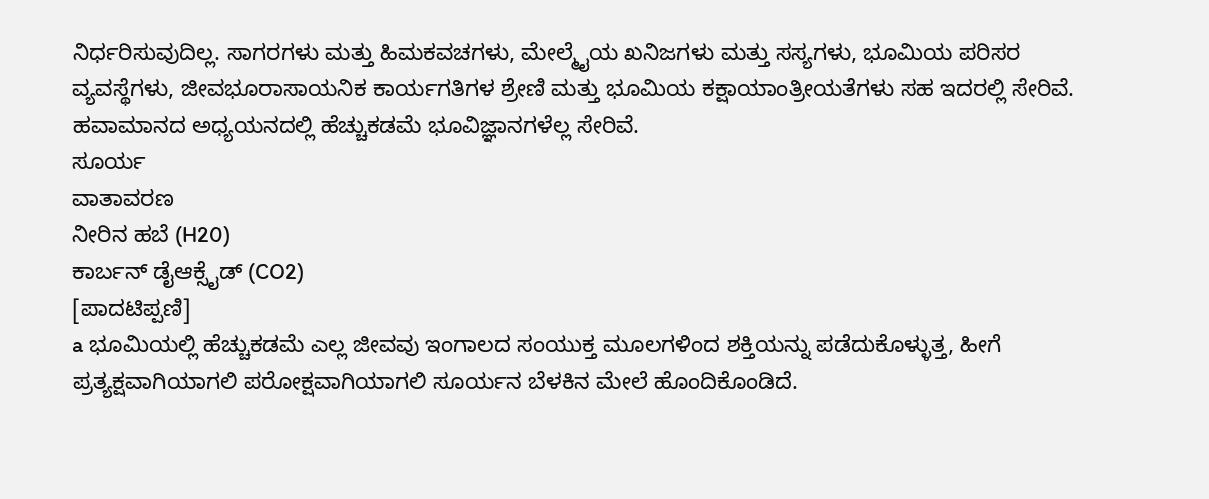ನಿರ್ಧರಿಸುವುದಿಲ್ಲ. ಸಾಗರಗಳು ಮತ್ತು ಹಿಮಕವಚಗಳು, ಮೇಲ್ಮೈಯ ಖನಿಜಗಳು ಮತ್ತು ಸಸ್ಯಗಳು, ಭೂಮಿಯ ಪರಿಸರ ವ್ಯವಸ್ಥೆಗಳು, ಜೀವಭೂರಾಸಾಯನಿಕ ಕಾರ್ಯಗತಿಗಳ ಶ್ರೇಣಿ ಮತ್ತು ಭೂಮಿಯ ಕಕ್ಷಾಯಾಂತ್ರೀಯತೆಗಳು ಸಹ ಇದರಲ್ಲಿ ಸೇರಿವೆ. ಹವಾಮಾನದ ಅಧ್ಯಯನದಲ್ಲಿ ಹೆಚ್ಚುಕಡಮೆ ಭೂವಿಜ್ಞಾನಗಳೆಲ್ಲ ಸೇರಿವೆ.
ಸೂರ್ಯ
ವಾತಾವರಣ
ನೀರಿನ ಹಬೆ (H20)
ಕಾರ್ಬನ್ ಡೈಆಕ್ಸೈಡ್ (CO2)
[ಪಾದಟಿಪ್ಪಣಿ]
a ಭೂಮಿಯಲ್ಲಿ ಹೆಚ್ಚುಕಡಮೆ ಎಲ್ಲ ಜೀವವು ಇಂಗಾಲದ ಸಂಯುಕ್ತ ಮೂಲಗಳಿಂದ ಶಕ್ತಿಯನ್ನು ಪಡೆದುಕೊಳ್ಳುತ್ತ, ಹೀಗೆ ಪ್ರತ್ಯಕ್ಷವಾಗಿಯಾಗಲಿ ಪರೋಕ್ಷವಾಗಿಯಾಗಲಿ ಸೂರ್ಯನ ಬೆಳಕಿನ ಮೇಲೆ ಹೊಂದಿಕೊಂಡಿದೆ.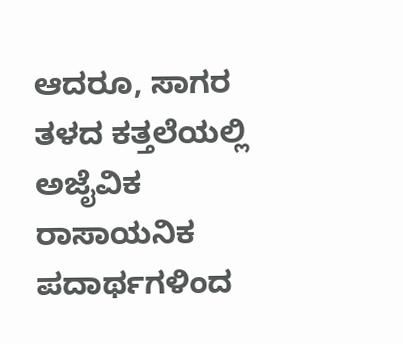ಆದರೂ, ಸಾಗರ ತಳದ ಕತ್ತಲೆಯಲ್ಲಿ ಅಜೈವಿಕ ರಾಸಾಯನಿಕ ಪದಾರ್ಥಗಳಿಂದ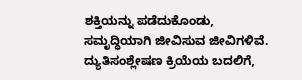ಶಕ್ತಿಯನ್ನು ಪಡೆದುಕೊಂಡು, ಸಮೃದ್ಧಿಯಾಗಿ ಜೀವಿಸುವ ಜೀವಿಗಳಿವೆ. ದ್ಯುತಿಸಂಶ್ಲೇಷಣ ಕ್ರಿಯೆಯ ಬದಲಿಗೆ,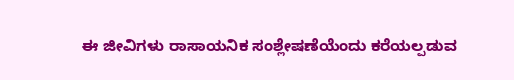ಈ ಜೀವಿಗಳು ರಾಸಾಯನಿಕ ಸಂಶ್ಲೇಷಣೆಯೆಂದು ಕರೆಯಲ್ಪಡುವ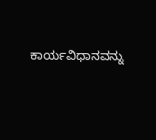ಕಾರ್ಯವಿಧಾನವನ್ನು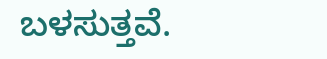ಬಳಸುತ್ತವೆ.